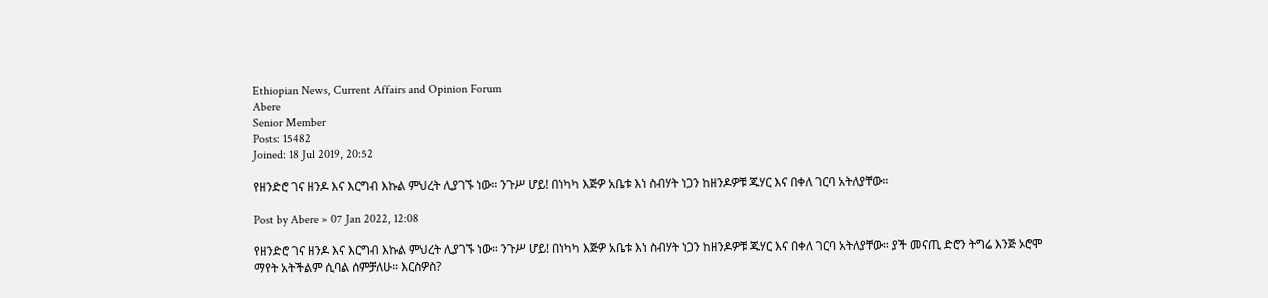Ethiopian News, Current Affairs and Opinion Forum
Abere
Senior Member
Posts: 15482
Joined: 18 Jul 2019, 20:52

የዘንድሮ ገና ዘንዶ እና እርግብ እኩል ምህረት ሊያገኙ ነው። ንጉሥ ሆይ! በነካካ እጅዎ አቤቱ እነ ስብሃት ነጋን ከዘንዶዎቹ ጁሃር እና በቀለ ገርባ አትለያቸው።

Post by Abere » 07 Jan 2022, 12:08

የዘንድሮ ገና ዘንዶ እና እርግብ እኩል ምህረት ሊያገኙ ነው። ንጉሥ ሆይ! በነካካ እጅዎ አቤቱ እነ ስብሃት ነጋን ከዘንዶዎቹ ጁሃር እና በቀለ ገርባ አትለያቸው። ያች መናጢ ድሮን ትግሬ እንጅ ኦሮሞ ማየት አትችልም ሲባል ሰምቻለሁ። እርስዎስ?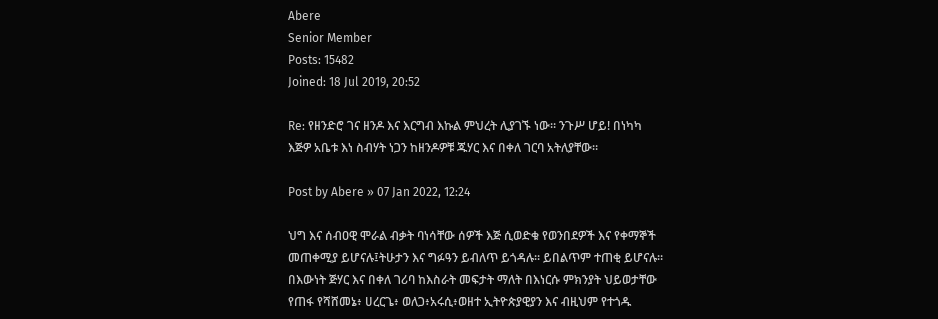Abere
Senior Member
Posts: 15482
Joined: 18 Jul 2019, 20:52

Re: የዘንድሮ ገና ዘንዶ እና እርግብ እኩል ምህረት ሊያገኙ ነው። ንጉሥ ሆይ! በነካካ እጅዎ አቤቱ እነ ስብሃት ነጋን ከዘንዶዎቹ ጁሃር እና በቀለ ገርባ አትለያቸው።

Post by Abere » 07 Jan 2022, 12:24

ህግ እና ሰብዐዊ ሞራል ብቃት ባነሳቸው ሰዎች እጅ ሲወድቁ የወንበደዎች እና የቀማኞች መጠቀሚያ ይሆናሉ፤ትሁታን እና ግፉዓን ይብለጥ ይጎዳሉ። ይበልጥም ተጠቂ ይሆናሉ። በእውነት ጅሃር እና በቀለ ገሪባ ከእስራት መፍታት ማለት በእነርሱ ምክንያት ህይወታቸው የጠፋ የሻሸመኔ፥ ሀረርጌ፥ ወለጋ፥አሩሲ፥ወዘተ ኢትዮጵያዊያን እና ብዚህም የተጎዱ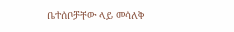ቤተሰቦቻቸው ላይ መሳለቅ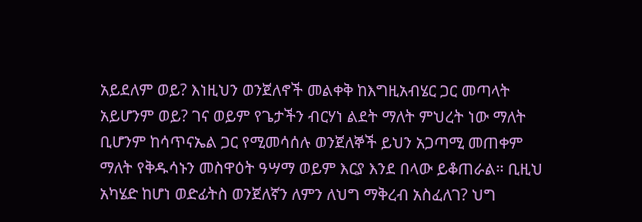አይደለም ወይ? እነዚህን ወንጀለኖች መልቀቅ ከእግዚአብሄር ጋር መጣላት አይሆንም ወይ? ገና ወይም የጌታችን ብርሃነ ልደት ማለት ምህረት ነው ማለት ቢሆንም ከሳጥናኤል ጋር የሚመሳሰሉ ወንጀለኞች ይህን አጋጣሚ መጠቀም ማለት የቅዱሳኑን መስዋዕት ዓሣማ ወይም እርያ እንደ በላው ይቆጠራል። ቢዚህ አካሄድ ከሆነ ወድፊትስ ወንጀለኛን ለምን ለህግ ማቅረብ አስፈለገ? ህግ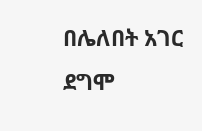በሌለበት አገር ደግሞ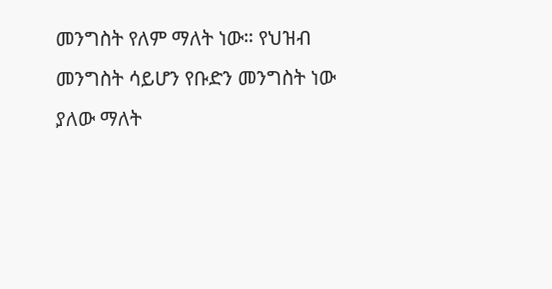መንግስት የለም ማለት ነው። የህዝብ መንግስት ሳይሆን የቡድን መንግስት ነው ያለው ማለት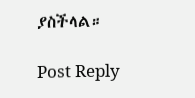ያስችላል።

Post Reply